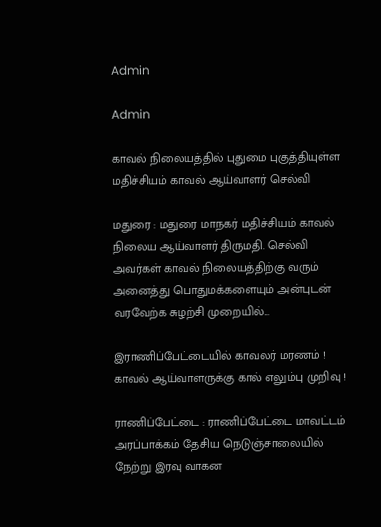Admin

Admin

காவல் நிலையத்தில் புதுமை புகுத்தியுள்ள மதிச்சியம் காவல் ஆய்வாளர் செல்வி

மதுரை : மதுரை மாநகர் மதிச்சியம் காவல் நிலைய ஆய்வாளர் திருமதி. செல்வி அவர்கள் காவல் நிலையத்திற்கு வரும் அனைத்து பொதுமக்களையும் அன்புடன் வரவேற்க சுழற்சி முறையில்...

இராணிப்பேட்டையில் காவலர் மரணம் ! காவல் ஆய்வாளருக்கு கால் எலும்பு முறிவு !

ராணிப்பேட்டை : ராணிப்பேட்டை மாவட்டம் அரப்பாக்கம் தேசிய நெடுஞ்சாலையில் நேற்று இரவு வாகன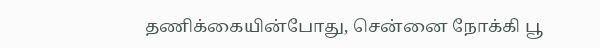தணிக்கையின்போது, சென்னை நோக்கி பூ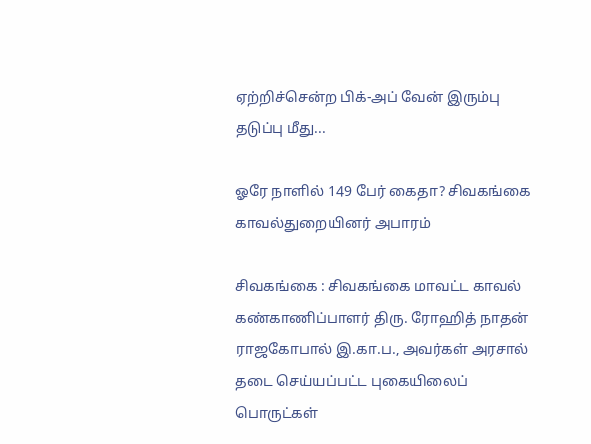ஏற்றிச்சென்ற பிக்-அப் வேன் இரும்பு தடுப்பு மீது...

ஓரே நாளில் 149 பேர் கைதா? சிவகங்கை காவல்துறையினர் அபாரம்

சிவகங்கை : சிவகங்கை மாவட்ட காவல் கண்காணிப்பாளர் திரு. ரோஹித் நாதன் ராஜகோபால் இ.கா.ப., அவர்கள் அரசால் தடை செய்யப்பட்ட புகையிலைப் பொருட்கள்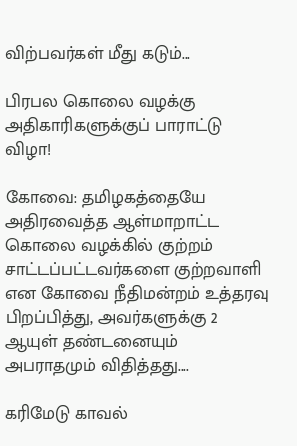விற்பவர்கள் மீது கடும்...

பிரபல கொலை வழக்கு அதிகாரிகளுக்குப் பாராட்டு விழா!

கோவை: தமிழகத்தையே அதிரவைத்த ஆள்மாறாட்ட கொலை வழக்கில் குற்றம் சாட்டப்பட்டவர்களை குற்றவாளி என கோவை நீதிமன்றம் உத்தரவு பிறப்பித்து, அவர்களுக்கு 2 ஆயுள் தண்டனையும் அபராதமும் விதித்தது....

கரிமேடு காவல்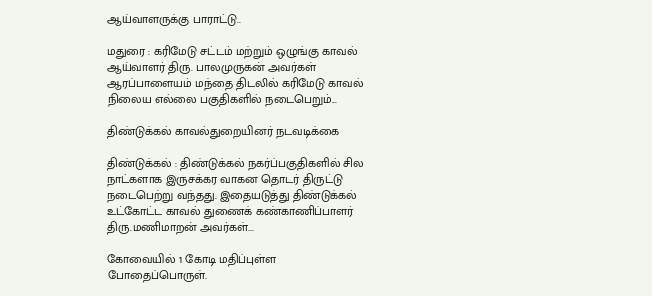ஆய்வாளருக்கு பாராட்டு..

மதுரை : கரிமேடு சட்டம் மற்றும் ஒழுங்கு காவல் ஆய்வாளர் திரு. பாலமுருகன் அவர்கள் ஆரப்பாளையம் மந்தை திடலில் கரிமேடு காவல் நிலைய எல்லை பகுதிகளில் நடைபெறும்...

திண்டுக்கல் காவல்துறையினர் நடவடிக்கை

திண்டுக்கல் : திண்டுக்கல் நகர்ப்பகுதிகளில் சில நாட்களாக இருசக்கர வாகன தொடர் திருட்டு நடைபெற்று வந்தது. இதையடுத்து திண்டுக்கல் உட்கோட்ட காவல் துணைக் கண்காணிப்பாளர் திரு.மணிமாறன் அவர்கள்...

கோவையில் 1 கோடி மதிப்புள்ள போதைப்பொருள்.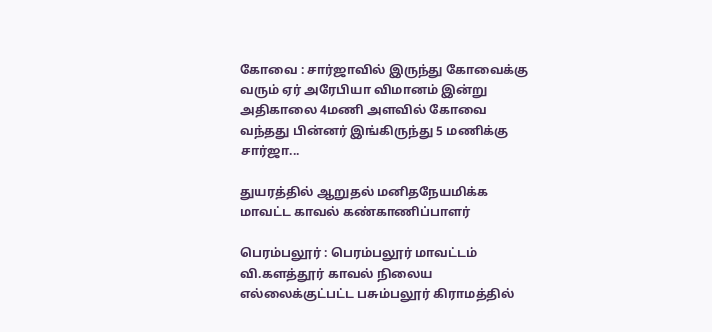கோவை : சார்ஜாவில் இருந்து கோவைக்கு வரும் ஏர் அரேபியா விமானம் இன்று அதிகாலை 4மணி அளவில் கோவை வந்தது பின்னர் இங்கிருந்து 5 மணிக்கு சார்ஜா...

துயரத்தில் ஆறுதல் மனிதநேயமிக்க மாவட்ட காவல் கண்காணிப்பாளர்

பெரம்பலூர் : பெரம்பலூர் மாவட்டம் வி.களத்தூர் காவல் நிலைய எல்லைக்குட்பட்ட பசும்பலூர் கிராமத்தில்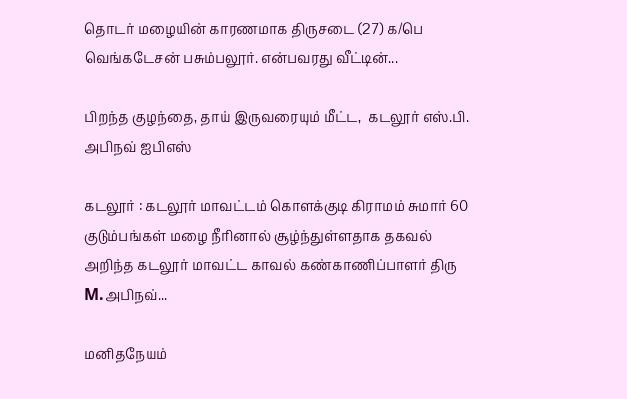தொடர் மழையின் காரணமாக திருசடை (27) க/பெ வெங்கடேசன் பசும்பலூர். என்பவரது வீட்டின்...

பிறந்த குழந்தை, தாய் இருவரையும் மீட்ட,  கடலூர் எஸ்.பி. அபிநவ் ஐபிஎஸ்

கடலூர் : கடலூர் மாவட்டம் கொளக்குடி கிராமம் சுமார் 60 குடும்பங்கள் மழை நீரினால் சூழ்ந்துள்ளதாக தகவல் அறிந்த கடலூர் மாவட்ட காவல் கண்காணிப்பாளர் திரு M.அபிநவ்...

மனிதநேயம்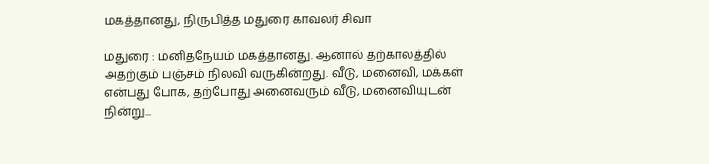மகத்தானது, நிருபித்த மதுரை காவலர் சிவா

மதுரை : மனிதநேயம் மகத்தானது. ஆனால் தற்காலத்தில் அதற்கும் பஞ்சம் நிலவி வருகின்றது. வீடு, மனைவி, மக்கள் என்பது போக, தற்போது அனைவரும் வீடு, மனைவியுடன் நின்று...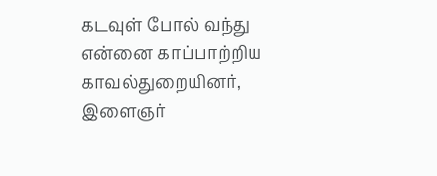கடவுள் போல் வந்து என்னை காப்பாற்றிய காவல்துறையினர், இளைஞர்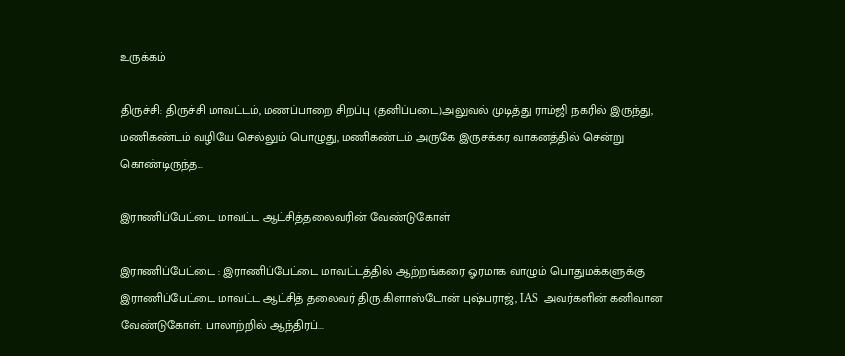உருக்கம்

திருச்சி: திருச்சி மாவட்டம், மணப்பாறை சிறப்பு (தனிப்படை)அலுவல் முடித்து ராம்ஜி நகரில் இருந்து, மணிகண்டம் வழியே செல்லும் பொழுது, மணிகண்டம் அருகே இருசக்கர வாகனத்தில் சென்று கொண்டிருந்த...

இராணிப்பேட்டை மாவட்ட ஆட்சித்தலைவரின் வேண்டுகோள்

இராணிப்பேட்டை : இராணிப்பேட்டை மாவட்டத்தில் ஆற்றங்கரை ஓரமாக வாழும் பொதுமக்களுக்கு இராணிப்பேட்டை மாவட்ட ஆட்சித் தலைவர் திரு.கிளாஸ்டோன் புஷ்பராஜ், IAS  அவர்களின் கனிவான வேண்டுகோள். பாலாற்றில் ஆந்திரப்...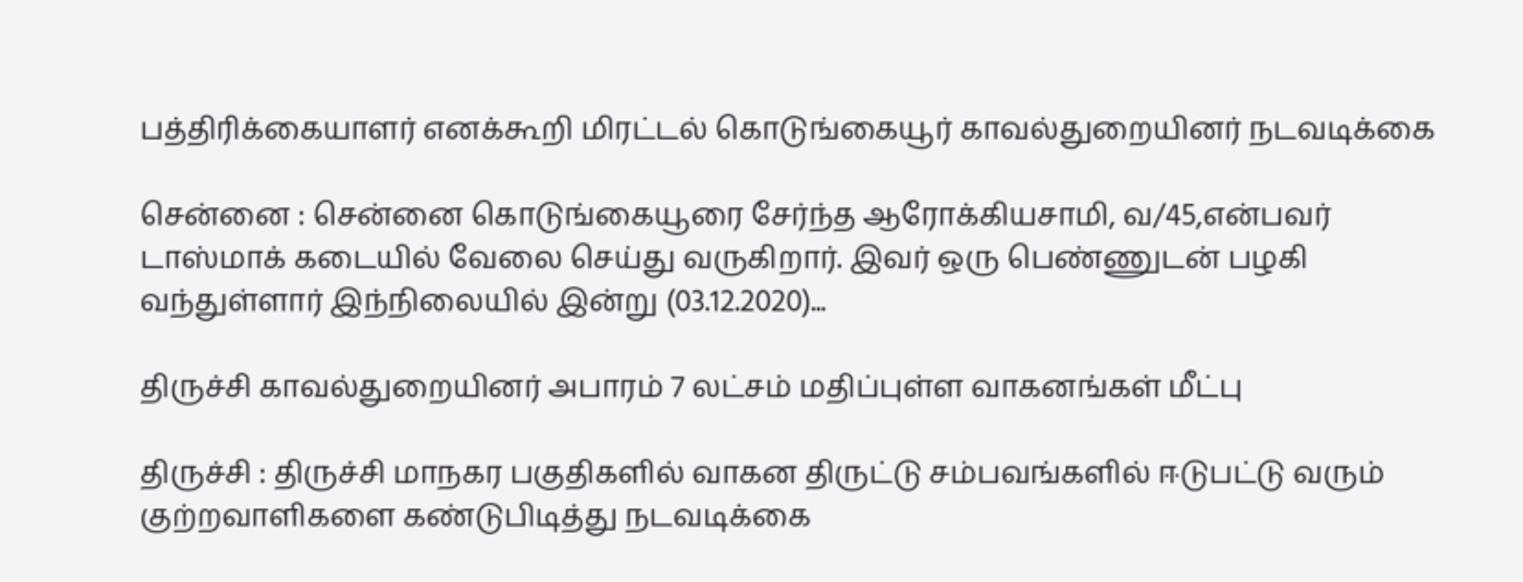பத்திரிக்கையாளர் எனக்கூறி மிரட்டல் கொடுங்கையூர் காவல்துறையினர் நடவடிக்கை

சென்னை : சென்னை கொடுங்கையூரை சேர்ந்த ஆரோக்கியசாமி, வ/45,என்பவர் டாஸ்மாக் கடையில் வேலை செய்து வருகிறார். இவர் ஒரு பெண்ணுடன் பழகி வந்துள்ளார் இந்நிலையில் இன்று (03.12.2020)...

திருச்சி காவல்துறையினர் அபாரம் 7 லட்சம் மதிப்புள்ள வாகனங்கள் மீட்பு

திருச்சி : திருச்சி மாநகர பகுதிகளில் வாகன திருட்டு சம்பவங்களில் ஈடுபட்டு வரும் குற்றவாளிகளை கண்டுபிடித்து நடவடிக்கை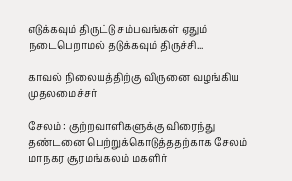எடுக்கவும் திருட்டு சம்பவங்கள் ஏதும் நடைபெறாமல் தடுக்கவும் திருச்சி...

காவல் நிலையத்திற்கு விருனை வழங்கிய முதலமைச்சர்

சேலம் : குற்றவாளிகளுக்கு விரைந்து தண்டனை பெற்றுக்கொடுத்ததற்காக சேலம் மாநகர சூரமங்கலம் மகளிர்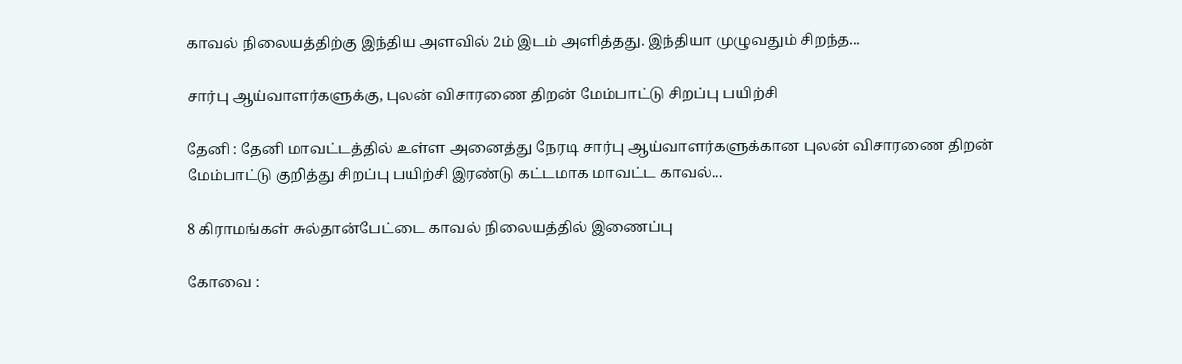காவல் நிலையத்திற்கு இந்திய அளவில் 2ம் இடம் அளித்தது. இந்தியா முழுவதும் சிறந்த...

சார்பு ஆய்வாளர்களுக்கு, புலன் விசாரணை திறன் மேம்பாட்டு சிறப்பு பயிற்சி

தேனி : தேனி மாவட்டத்தில் உள்ள அனைத்து நேரடி சார்பு ஆய்வாளர்களுக்கான புலன் விசாரணை திறன் மேம்பாட்டு குறித்து சிறப்பு பயிற்சி இரண்டு கட்டமாக மாவட்ட காவல்...

8 கிராமங்கள் சுல்தான்பேட்டை காவல் நிலையத்தில் இணைப்பு

கோவை :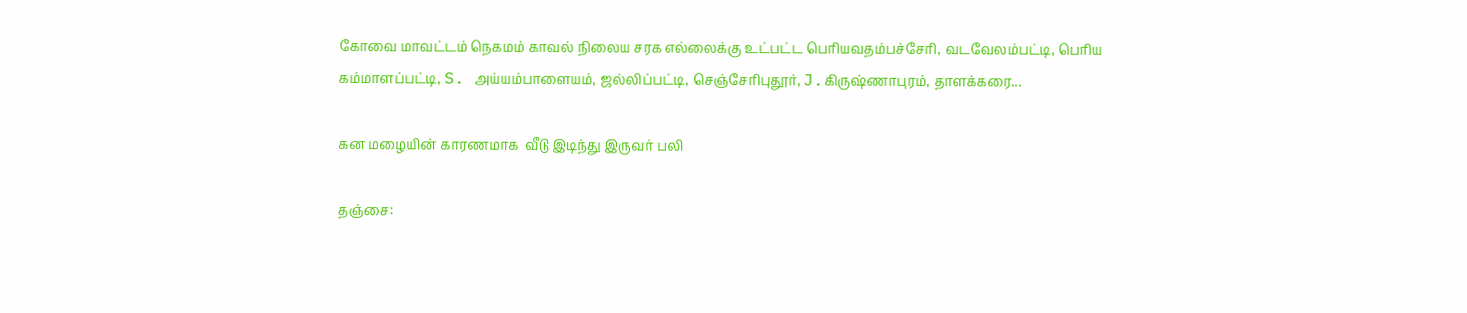கோவை மாவட்டம் நெகமம் காவல் நிலைய சரக எல்லைக்கு உட்பட்ட பெரியவதம்பச்சேரி, வடவேலம்பட்டி, பெரிய கம்மாளப்பட்டி, S. அய்யம்பாளையம், ஜல்லிப்பட்டி, செஞ்சேரிபுதூர், J.கிருஷ்ணாபுரம், தாளக்கரை...

கன மழையின் காரணமாக  வீடு இடிந்து இருவர் பலி

தஞ்சை: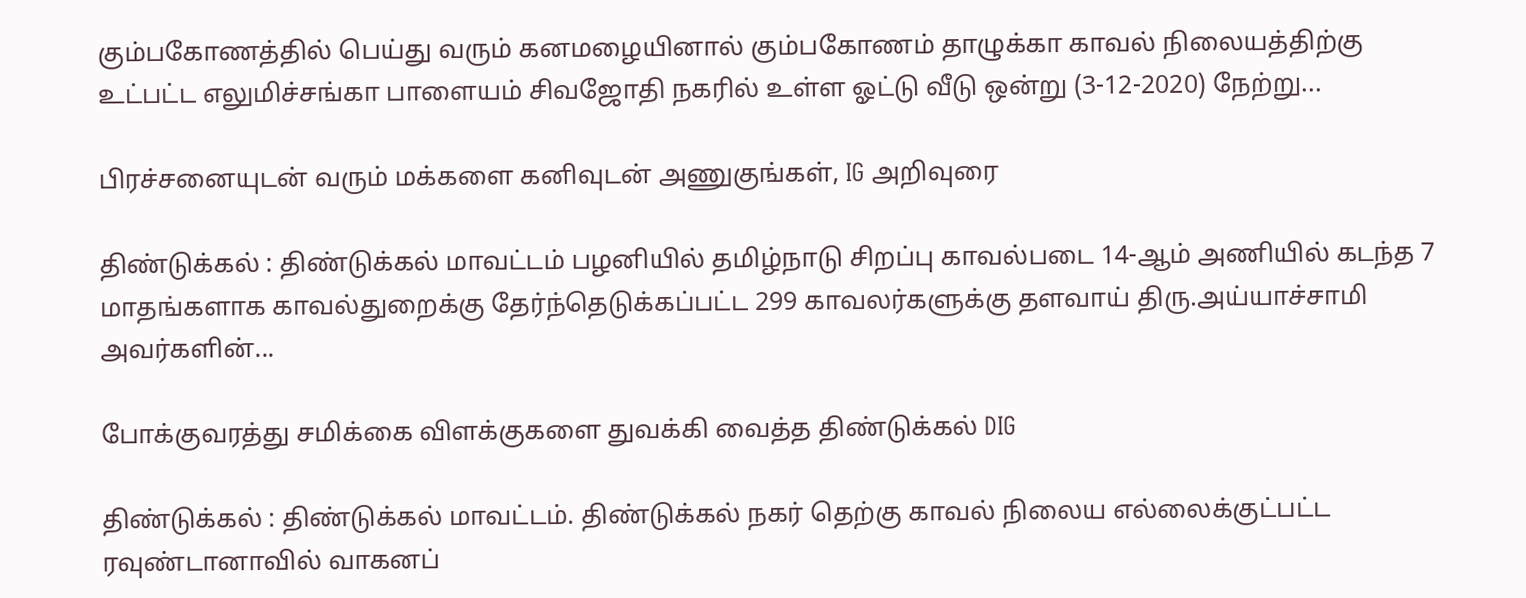கும்பகோணத்தில் பெய்து வரும் கனமழையினால் கும்பகோணம் தாழுக்கா காவல் நிலையத்திற்கு உட்பட்ட எலுமிச்சங்கா பாளையம் சிவஜோதி நகரில் உள்ள ஓட்டு வீடு ஒன்று (3-12-2020) நேற்று...

பிரச்சனையுடன் வரும் மக்களை கனிவுடன் அணுகுங்கள், IG அறிவுரை

திண்டுக்கல் : திண்டுக்கல் மாவட்டம் பழனியில் தமிழ்நாடு சிறப்பு காவல்படை 14-ஆம் அணியில் கடந்த 7 மாதங்களாக காவல்துறைக்கு தேர்ந்தெடுக்கப்பட்ட 299 காவலர்களுக்கு தளவாய் திரு.அய்யாச்சாமி அவர்களின்...

போக்குவரத்து சமிக்கை விளக்குகளை துவக்கி வைத்த திண்டுக்கல் DIG

திண்டுக்கல் : திண்டுக்கல் மாவட்டம். திண்டுக்கல் நகர் தெற்கு காவல் நிலைய எல்லைக்குட்பட்ட ரவுண்டானாவில் வாகனப்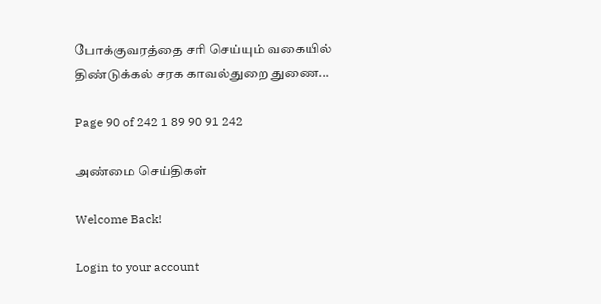போக்குவரத்தை சரி செய்யும் வகையில் திண்டுக்கல் சரக காவல்துறை துணை...

Page 90 of 242 1 89 90 91 242

அண்மை செய்திகள்

Welcome Back!

Login to your account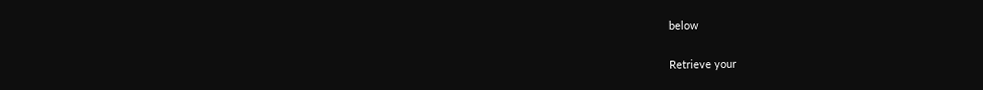below

Retrieve your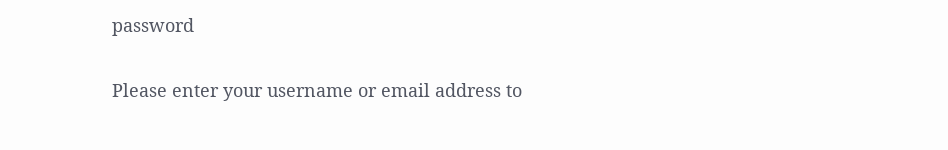password

Please enter your username or email address to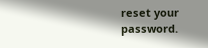reset your password.